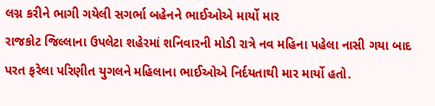લગ્ન કરીને ભાગી ગયેલી સગર્ભા બહેનને ભાઈઓએ માર્યો માર
રાજકોટ જિલ્લાના ઉપલેટા શહેરમાં શનિવારની મોડી રાત્રે નવ મહિના પહેલા નાસી ગયા બાદ પરત ફરેલા પરિણીત યુગલને મહિલાના ભાઈઓએ નિર્દયતાથી માર માર્યો હતો.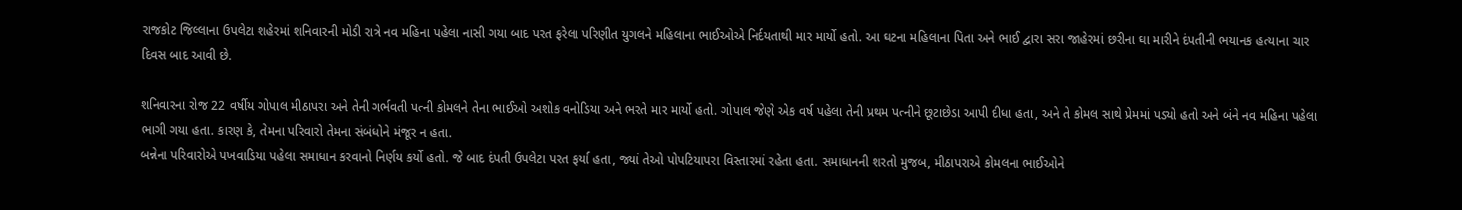રાજકોટ જિલ્લાના ઉપલેટા શહેરમાં શનિવારની મોડી રાત્રે નવ મહિના પહેલા નાસી ગયા બાદ પરત ફરેલા પરિણીત યુગલને મહિલાના ભાઈઓએ નિર્દયતાથી માર માર્યો હતો. આ ઘટના મહિલાના પિતા અને ભાઈ દ્વારા સરા જાહેરમાં છરીના ઘા મારીને દંપતીની ભયાનક હત્યાના ચાર દિવસ બાદ આવી છે.

શનિવારના રોજ 22 વર્ષીય ગોપાલ મીઠાપરા અને તેની ગર્ભવતી પત્ની કોમલને તેના ભાઈઓ અશોક વનોડિયા અને ભરતે માર માર્યો હતો. ગોપાલ જેણે એક વર્ષ પહેલા તેની પ્રથમ પત્નીને છૂટાછેડા આપી દીધા હતા, અને તે કોમલ સાથે પ્રેમમાં પડ્યો હતો અને બંને નવ મહિના પહેલા ભાગી ગયા હતા. કારણ કે, તેમના પરિવારો તેમના સંબંધોને મંજૂર ન હતા.
બન્નેના પરિવારોએ પખવાડિયા પહેલા સમાધાન કરવાનો નિર્ણય કર્યો હતો. જે બાદ દંપતી ઉપલેટા પરત ફર્યા હતા, જ્યાં તેઓ પોપટિયાપરા વિસ્તારમાં રહેતા હતા. સમાધાનની શરતો મુજબ, મીઠાપરાએ કોમલના ભાઈઓને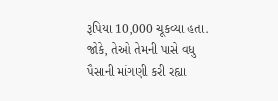રૂપિયા 10,000 ચૂકવ્યા હતા. જોકે, તેઓ તેમની પાસે વધુ પૈસાની માંગણી કરી રહ્યા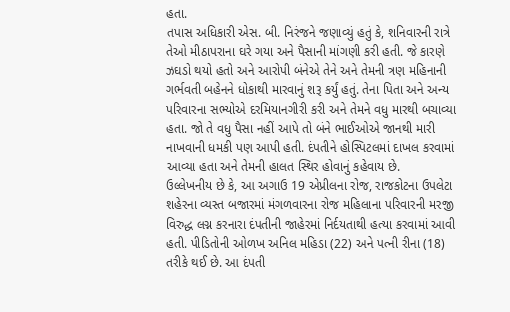હતા.
તપાસ અધિકારી એસ. બી. નિરંજને જણાવ્યું હતું કે, શનિવારની રાત્રે તેઓ મીઠાપરાના ઘરે ગયા અને પૈસાની માંગણી કરી હતી. જે કારણે ઝઘડો થયો હતો અને આરોપી બંનેએ તેને અને તેમની ત્રણ મહિનાની ગર્ભવતી બહેનને ધોકાથી મારવાનું શરૂ કર્યું હતું. તેના પિતા અને અન્ય પરિવારના સભ્યોએ દરમિયાનગીરી કરી અને તેમને વધુ મારથી બચાવ્યા હતા. જો તે વધુ પૈસા નહીં આપે તો બંને ભાઈઓએ જાનથી મારી નાખવાની ધમકી પણ આપી હતી. દંપતીને હોસ્પિટલમાં દાખલ કરવામાં આવ્યા હતા અને તેમની હાલત સ્થિર હોવાનું કહેવાય છે.
ઉલ્લેખનીય છે કે, આ અગાઉ 19 એપ્રીલના રોજ, રાજકોટના ઉપલેટા શહેરના વ્યસ્ત બજારમાં મંગળવારના રોજ મહિલાના પરિવારની મરજી વિરુદ્ધ લગ્ન કરનારા દંપતીની જાહેરમાં નિર્દયતાથી હત્યા કરવામાં આવી હતી. પીડિતોની ઓળખ અનિલ મહિડા (22) અને પત્ની રીના (18) તરીકે થઈ છે. આ દંપતી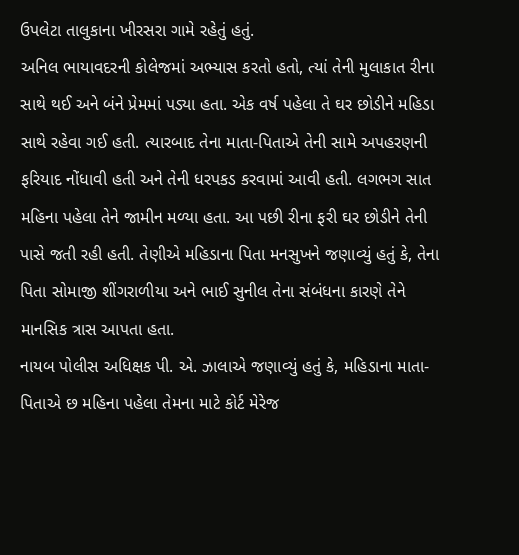ઉપલેટા તાલુકાના ખીરસરા ગામે રહેતું હતું.
અનિલ ભાયાવદરની કોલેજમાં અભ્યાસ કરતો હતો, ત્યાં તેની મુલાકાત રીના સાથે થઈ અને બંને પ્રેમમાં પડ્યા હતા. એક વર્ષ પહેલા તે ઘર છોડીને મહિડા સાથે રહેવા ગઈ હતી. ત્યારબાદ તેના માતા-પિતાએ તેની સામે અપહરણની ફરિયાદ નોંધાવી હતી અને તેની ધરપકડ કરવામાં આવી હતી. લગભગ સાત મહિના પહેલા તેને જામીન મળ્યા હતા. આ પછી રીના ફરી ઘર છોડીને તેની પાસે જતી રહી હતી. તેણીએ મહિડાના પિતા મનસુખને જણાવ્યું હતું કે, તેના પિતા સોમાજી શીંગરાળીયા અને ભાઈ સુનીલ તેના સંબંધના કારણે તેને માનસિક ત્રાસ આપતા હતા.
નાયબ પોલીસ અધિક્ષક પી. એ. ઝાલાએ જણાવ્યું હતું કે, મહિડાના માતા-પિતાએ છ મહિના પહેલા તેમના માટે કોર્ટ મેરેજ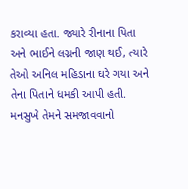કરાવ્યા હતા. જ્યારે રીનાના પિતા અને ભાઈને લગ્નની જાણ થઈ, ત્યારે તેઓ અનિલ મહિડાના ઘરે ગયા અને તેના પિતાને ધમકી આપી હતી. મનસુખે તેમને સમજાવવાનો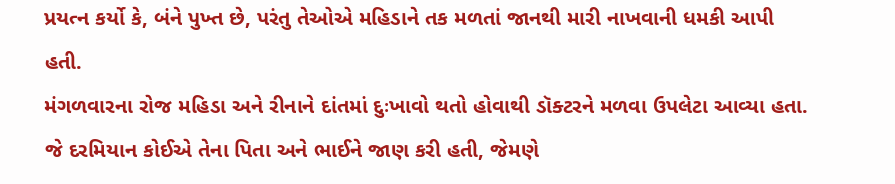પ્રયત્ન કર્યો કે, બંને પુખ્ત છે, પરંતુ તેઓએ મહિડાને તક મળતાં જાનથી મારી નાખવાની ધમકી આપી હતી.
મંગળવારના રોજ મહિડા અને રીનાને દાંતમાં દુઃખાવો થતો હોવાથી ડૉક્ટરને મળવા ઉપલેટા આવ્યા હતા. જે દરમિયાન કોઈએ તેના પિતા અને ભાઈને જાણ કરી હતી, જેમણે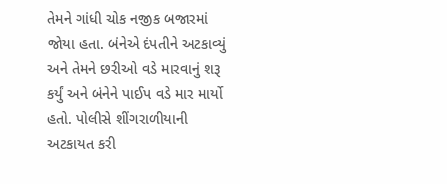તેમને ગાંધી ચોક નજીક બજારમાં જોયા હતા. બંનેએ દંપતીને અટકાવ્યું અને તેમને છરીઓ વડે મારવાનું શરૂ કર્યું અને બંનેને પાઈપ વડે માર માર્યો હતો. પોલીસે શીંગરાળીયાની અટકાયત કરી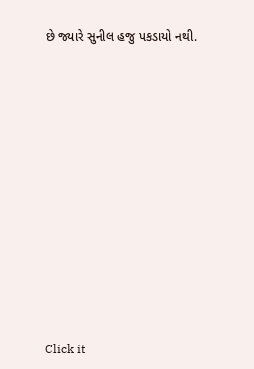છે જ્યારે સુનીલ હજુ પકડાયો નથી.












Click it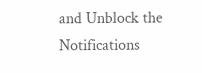and Unblock the Notifications